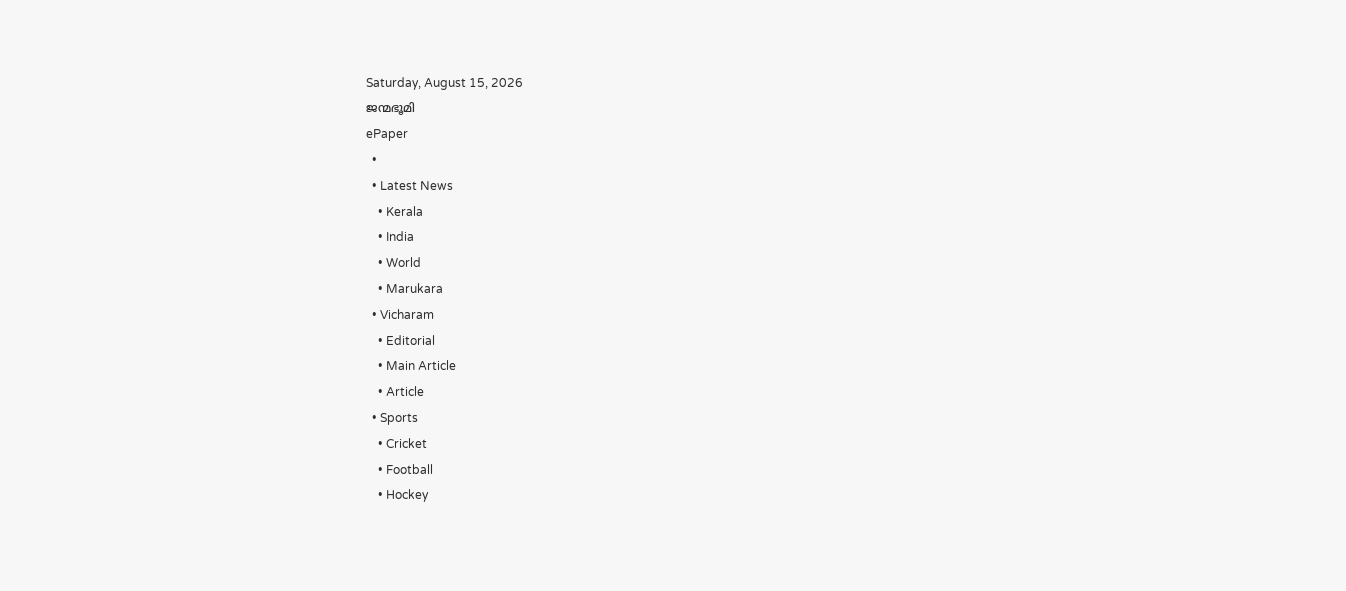Saturday, August 15, 2026
ജന്മഭൂമി
ePaper
  •
  • Latest News
    • Kerala
    • India
    • World
    • Marukara
  • Vicharam
    • Editorial
    • Main Article
    • Article
  • Sports
    • Cricket
    • Football
    • Hockey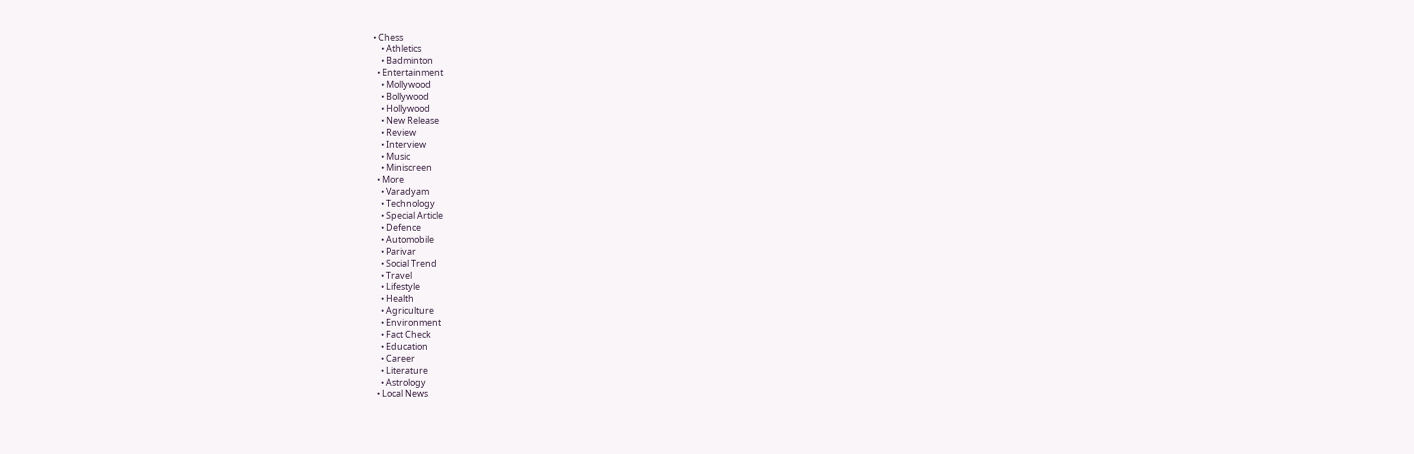• Chess
    • Athletics
    • Badminton
  • Entertainment
    • Mollywood
    • Bollywood
    • Hollywood
    • New Release
    • Review
    • Interview
    • Music
    • Miniscreen
  • More
    • Varadyam
    • Technology
    • Special Article
    • Defence
    • Automobile
    • Parivar
    • Social Trend
    • Travel
    • Lifestyle
    • Health
    • Agriculture
    • Environment
    • Fact Check
    • Education
    • Career
    • Literature
    • Astrology
  • Local News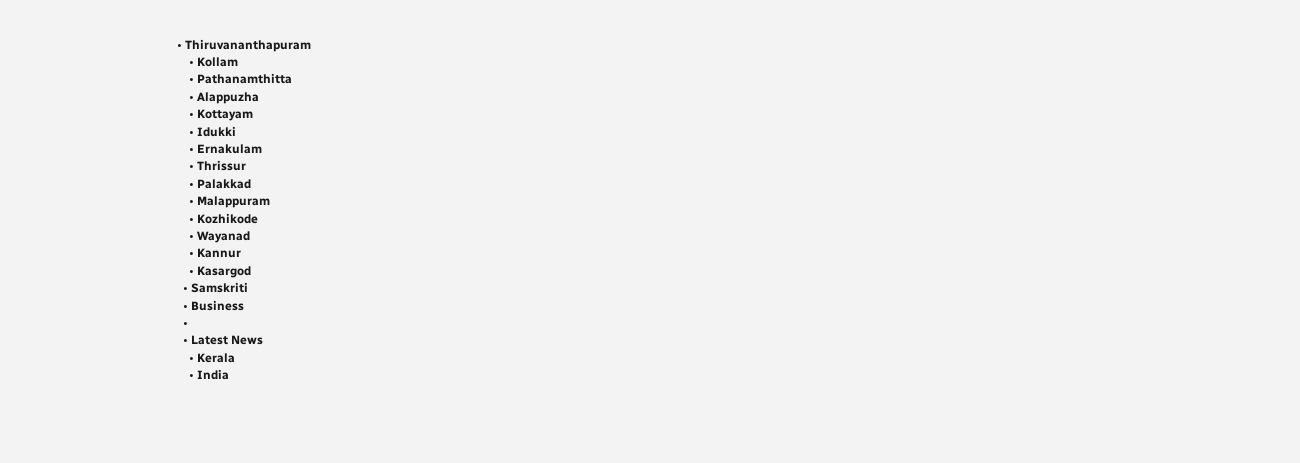• Thiruvananthapuram
    • Kollam
    • Pathanamthitta
    • Alappuzha
    • Kottayam
    • Idukki
    • Ernakulam
    • Thrissur
    • Palakkad
    • Malappuram
    • Kozhikode
    • Wayanad
    • Kannur
    • Kasargod
  • Samskriti
  • Business
  •
  • Latest News
    • Kerala
    • India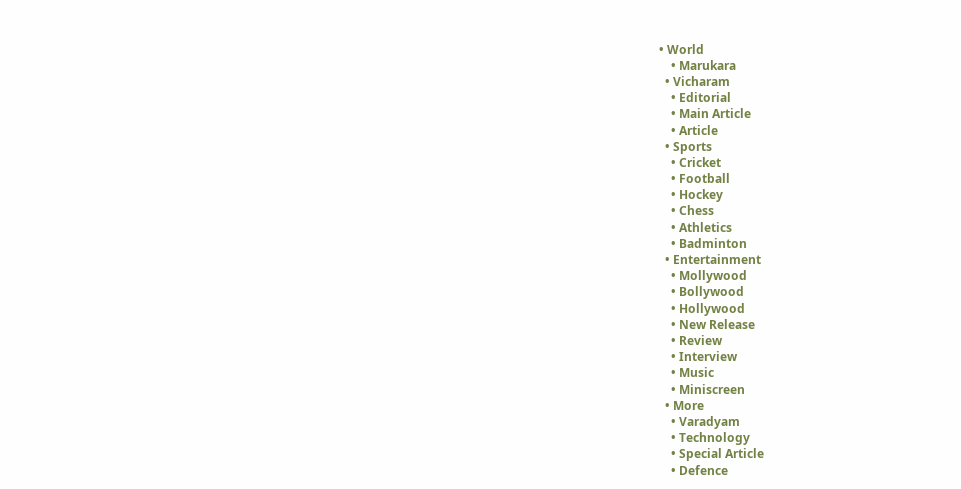• World
    • Marukara
  • Vicharam
    • Editorial
    • Main Article
    • Article
  • Sports
    • Cricket
    • Football
    • Hockey
    • Chess
    • Athletics
    • Badminton
  • Entertainment
    • Mollywood
    • Bollywood
    • Hollywood
    • New Release
    • Review
    • Interview
    • Music
    • Miniscreen
  • More
    • Varadyam
    • Technology
    • Special Article
    • Defence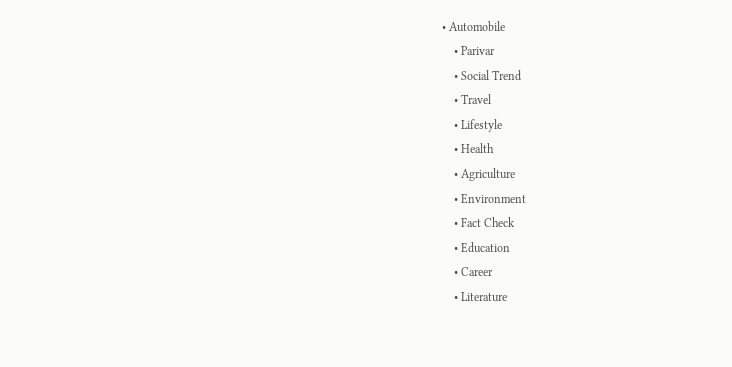• Automobile
    • Parivar
    • Social Trend
    • Travel
    • Lifestyle
    • Health
    • Agriculture
    • Environment
    • Fact Check
    • Education
    • Career
    • Literature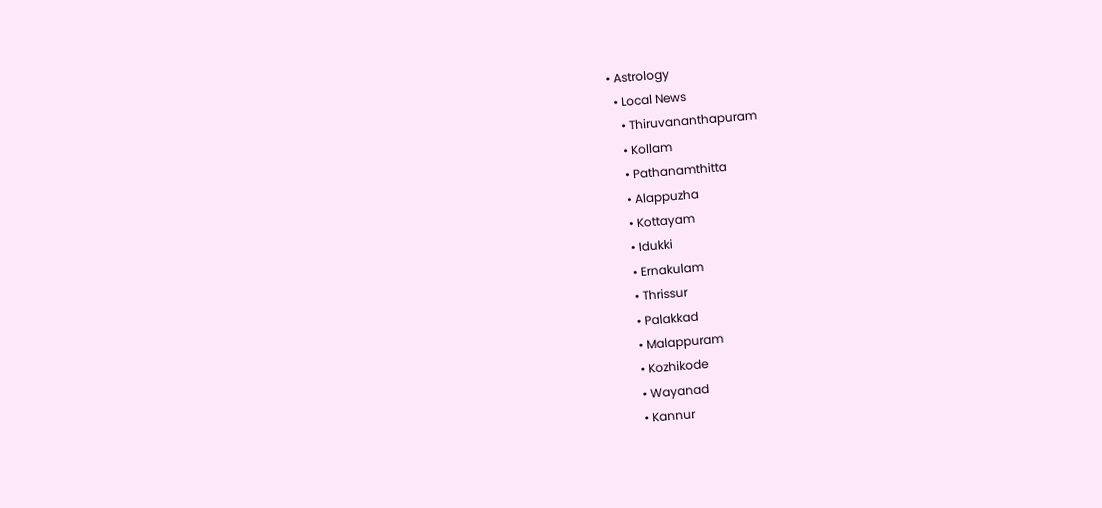• Astrology
  • Local News
    • Thiruvananthapuram
    • Kollam
    • Pathanamthitta
    • Alappuzha
    • Kottayam
    • Idukki
    • Ernakulam
    • Thrissur
    • Palakkad
    • Malappuram
    • Kozhikode
    • Wayanad
    • Kannur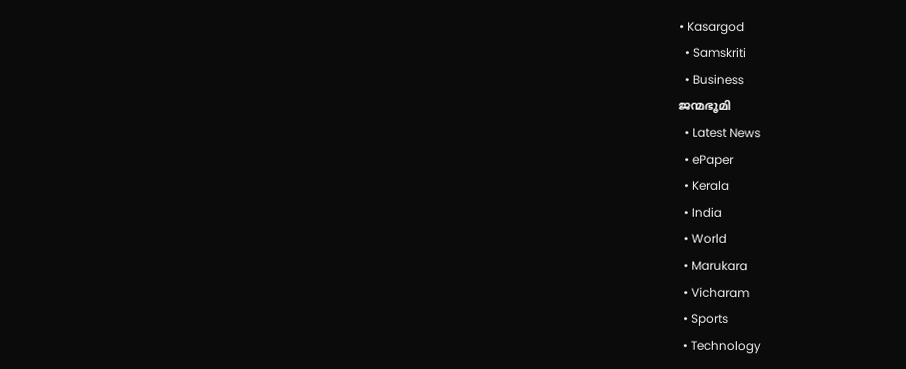• Kasargod
  • Samskriti
  • Business
ജന്മഭൂമി
  • Latest News
  • ePaper
  • Kerala
  • India
  • World
  • Marukara
  • Vicharam
  • Sports
  • Technology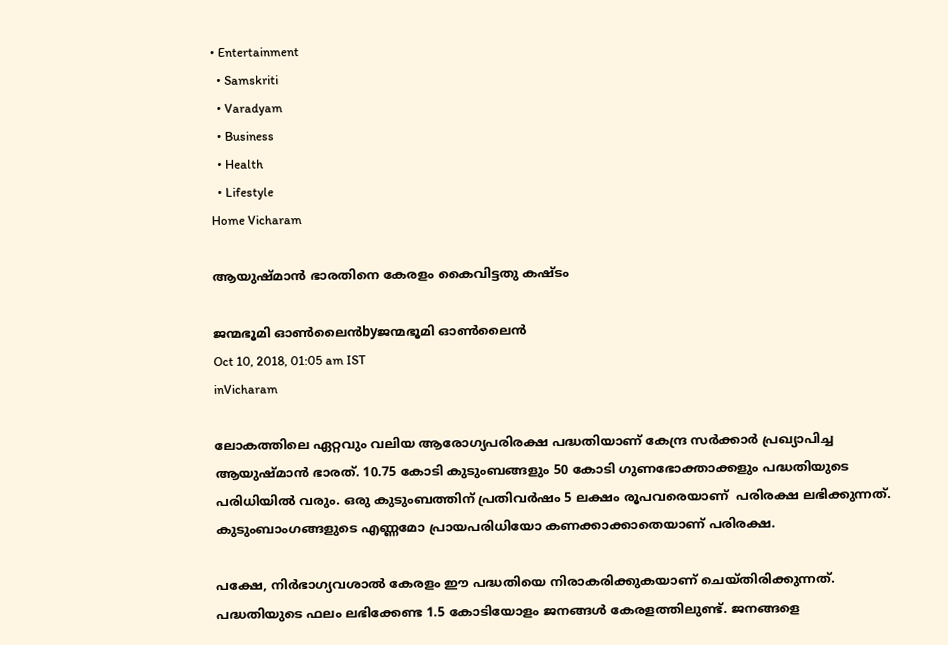• Entertainment
  • Samskriti
  • Varadyam
  • Business
  • Health
  • Lifestyle
Home Vicharam

ആയുഷ്മാന്‍ ഭാരതിനെ കേരളം കൈവിട്ടതു കഷ്ടം

ജന്മഭൂമി ഓണ്‍ലൈന്‍byജന്മഭൂമി ഓണ്‍ലൈന്‍
Oct 10, 2018, 01:05 am IST
inVicharam

ലോകത്തിലെ ഏറ്റവും വലിയ ആരോഗ്യപരിരക്ഷ പദ്ധതിയാണ് കേന്ദ്ര സര്‍ക്കാര്‍ പ്രഖ്യാപിച്ച ആയുഷ്മാന്‍ ഭാരത്. 10.75 കോടി കുടുംബങ്ങളും 50 കോടി ഗുണഭോക്താക്കളും പദ്ധതിയുടെ പരിധിയില്‍ വരും. ഒരു കുടുംബത്തിന് പ്രതിവര്‍ഷം 5 ലക്ഷം രൂപവരെയാണ്  പരിരക്ഷ ലഭിക്കുന്നത്. കുടുംബാംഗങ്ങളുടെ എണ്ണമോ പ്രായപരിധിയോ കണക്കാക്കാതെയാണ് പരിരക്ഷ.

പക്ഷേ, നിര്‍ഭാഗ്യവശാല്‍ കേരളം ഈ പദ്ധതിയെ നിരാകരിക്കുകയാണ് ചെയ്തിരിക്കുന്നത്. പദ്ധതിയുടെ ഫലം ലഭിക്കേണ്ട 1.5 കോടിയോളം ജനങ്ങള്‍ കേരളത്തിലുണ്ട്. ജനങ്ങളെ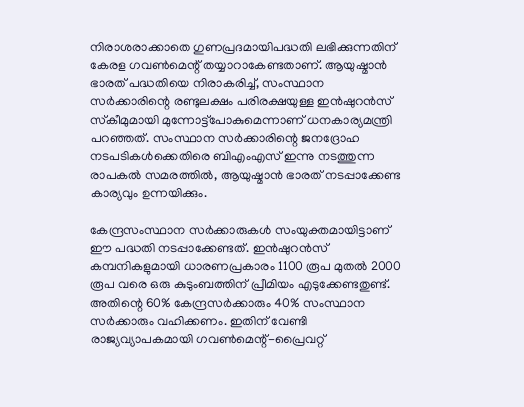നിരാശരാക്കാതെ ഗുണപ്രദമായിപദ്ധതി ലഭിക്കുന്നതിന് കേരള ഗവണ്‍മെന്റ് തയ്യാറാകേണ്ടതാണ്. ആയുഷ്മാന്‍ ഭാരത് പദ്ധതിയെ നിരാകരിച്ച്, സംസ്ഥാന സര്‍ക്കാരിന്റെ രണ്ടുലക്ഷം പരിരക്ഷയുള്ള ഇന്‍ഷുറന്‍സ് സ്‌കീമുമായി മുന്നോട്ട്‌പോകുമെന്നാണ് ധനകാര്യമന്ത്രി പറഞ്ഞത്. സംസ്ഥാന സര്‍ക്കാരിന്റെ ജനദ്രോഹ നടപടികള്‍ക്കെതിരെ ബിഎംഎസ് ഇന്നു നടത്തുന്ന രാപകല്‍ സമരത്തില്‍, ആയുഷ്മാന്‍ ഭാരത് നടപ്പാക്കേണ്ട കാര്യവും ഉന്നയിക്കും.

കേന്ദ്രസംസ്ഥാന സര്‍ക്കാരുകള്‍ സംയുക്തമായിട്ടാണ് ഈ പദ്ധതി നടപ്പാക്കേണ്ടത്. ഇന്‍ഷുറന്‍സ് കമ്പനികളുമായി ധാരണപ്രകാരം 1100 രൂപ മുതല്‍ 2000 രൂപ വരെ ഒരു കുടുംബത്തിന് പ്രീമിയം എടുക്കേണ്ടതുണ്ട്. അതിന്റെ 60% കേന്ദ്രസര്‍ക്കാരും 40% സംസ്ഥാന സര്‍ക്കാരും വഹിക്കണം. ഇതിന് വേണ്ടി രാജ്യവ്യാപകമായി ഗവണ്‍മെന്റ്-പ്രൈവറ്റ്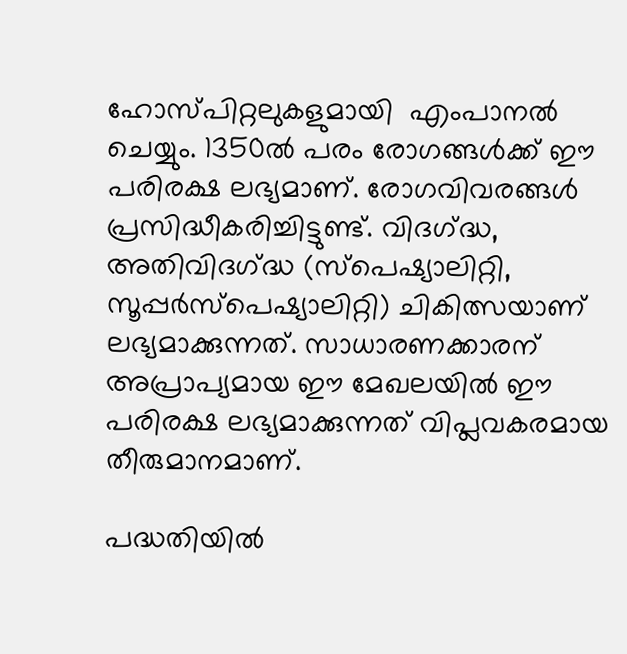ഹോസ്പിറ്റലുകളുമായി  എംപാനല്‍ ചെയ്യും. 1350ല്‍ പരം രോഗങ്ങള്‍ക്ക് ഈ പരിരക്ഷ ലഭ്യമാണ്. രോഗവിവരങ്ങള്‍ പ്രസിദ്ധീകരിച്ചിട്ടുണ്ട്. വിദഗ്‌ദ്ധ, അതിവിദഗ്‌ദ്ധ (സ്‌പെഷ്യാലിറ്റി, സൂപ്പര്‍സ്‌പെഷ്യാലിറ്റി) ചികിത്സയാണ് ലഭ്യമാക്കുന്നത്. സാധാരണക്കാരന് അപ്രാപ്യമായ ഈ മേഖലയില്‍ ഈ പരിരക്ഷ ലഭ്യമാക്കുന്നത് വിപ്ലവകരമായ തീരുമാനമാണ്.

പദ്ധതിയില്‍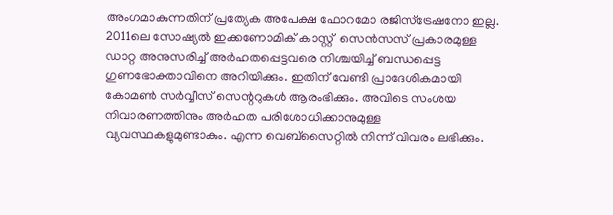അംഗമാകുന്നതിന് പ്രത്യേക അപേക്ഷ ഫോറമോ രജിസ്‌ട്രേഷനോ ഇല്ല. 2011ലെ സോഷ്യല്‍ ഇക്കണോമിക് കാസ്റ്റ്  സെന്‍സസ് പ്രകാരമുള്ള ഡാറ്റ അനുസരിച്ച് അര്‍ഹതപ്പെട്ടവരെ നിശ്ചയിച്ച് ബന്ധപ്പെട്ട ഗുണഭോക്താവിനെ അറിയിക്കും. ഇതിന് വേണ്ടി പ്രാദേശികമായി കോമണ്‍ സര്‍വ്വീസ് സെന്ററുകള്‍ ആരംഭിക്കും. അവിടെ സംശയ നിവാരണത്തിനും അര്‍ഹത പരിശോധിക്കാനുമുള്ള വ്യവസ്ഥകളുമുണ്ടാകും. എന്ന വെബ്‌സൈറ്റില്‍ നിന്ന് വിവരം ലഭിക്കും.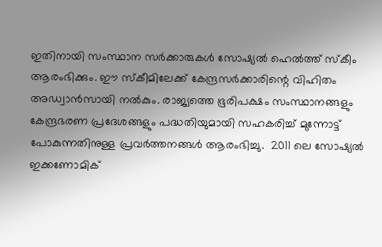ഇതിനായി സംസ്ഥാന സര്‍ക്കാരുകള്‍ സോഷ്യല്‍ ഹെല്‍ത്ത് സ്‌കീം ആരംഭിക്കും. ഈ സ്‌കീമിലേക്ക് കേന്ദ്രസര്‍ക്കാരിന്റെ വിഹിതം അഡ്വാന്‍സായി നല്‍കും. രാജ്യത്തെ ഭൂരിപക്ഷം സംസ്ഥാനങ്ങളും കേന്ദ്രഭരണ പ്രദേശങ്ങളും പദ്ധതിയുമായി സഹകരിച്ച് മുന്നോട്ട് പോകുന്നതിനുള്ള പ്രവര്‍ത്തനങ്ങള്‍ ആരംഭിച്ചു.  2011 ലെ സോഷ്യല്‍ ഇക്കണോമിക്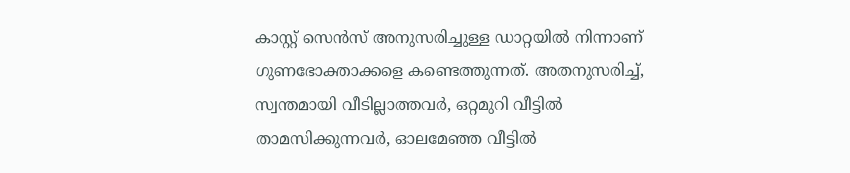കാസ്റ്റ് സെന്‍സ് അനുസരിച്ചുള്ള ഡാറ്റയില്‍ നിന്നാണ് ഗുണഭോക്താക്കളെ കണ്ടെത്തുന്നത്. അതനുസരിച്ച്, സ്വന്തമായി വീടില്ലാത്തവര്‍, ഒറ്റമുറി വീട്ടില്‍ താമസിക്കുന്നവര്‍, ഓലമേഞ്ഞ വീട്ടില്‍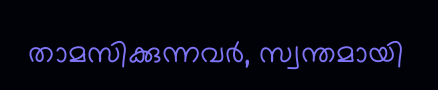താമസിക്കുന്നവര്‍, സ്വന്തമായി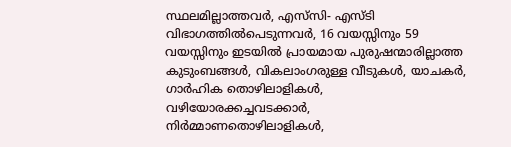സ്ഥലമില്ലാത്തവര്‍, എസ്‌സി- എസ്ടി വിഭാഗത്തില്‍പെടുന്നവര്‍, 16 വയസ്സിനും 59 വയസ്സിനും ഇടയില്‍ പ്രായമായ പുരുഷന്മാരില്ലാത്ത കുടുംബങ്ങള്‍, വികലാംഗരുള്ള വീടുകള്‍, യാചകര്‍, ഗാര്‍ഹിക തൊഴിലാളികള്‍, വഴിയോരക്കച്ചവടക്കാര്‍, നിര്‍മ്മാണതൊഴിലാളികള്‍,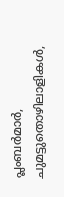പ്ലംബര്‍മാര്‍, ചുമട്ടുതൊഴിലാളികള്‍,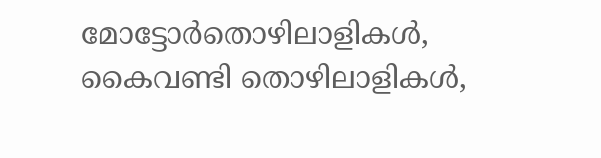മോട്ടോര്‍തൊഴിലാളികള്‍, കൈവണ്ടി തൊഴിലാളികള്‍,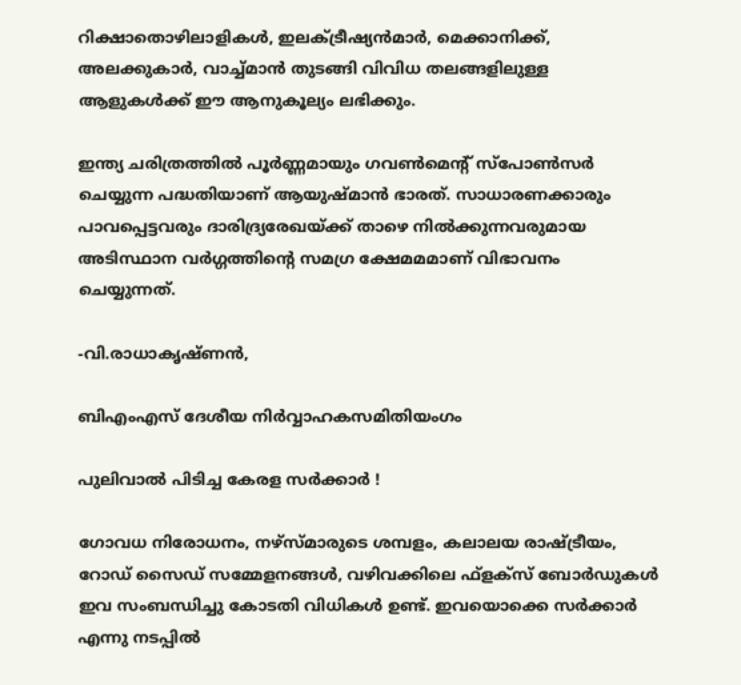റിക്ഷാതൊഴിലാളികള്‍, ഇലക്ട്രീഷ്യന്‍മാര്‍, മെക്കാനിക്ക്, അലക്കുകാര്‍, വാച്ച്മാന്‍ തുടങ്ങി വിവിധ തലങ്ങളിലുള്ള ആളുകള്‍ക്ക് ഈ ആനുകൂല്യം ലഭിക്കും.

ഇന്ത്യ ചരിത്രത്തില്‍ പൂര്‍ണ്ണമായും ഗവണ്‍മെന്റ് സ്‌പോണ്‍സര്‍ ചെയ്യുന്ന പദ്ധതിയാണ് ആയുഷ്മാന്‍ ഭാരത്. സാധാരണക്കാരും പാവപ്പെട്ടവരും ദാരിദ്ര്യരേഖയ്‌ക്ക് താഴെ നില്‍ക്കുന്നവരുമായ അടിസ്ഥാന വര്‍ഗ്ഗത്തിന്റെ സമഗ്ര ക്ഷേമമമാണ് വിഭാവനം ചെയ്യുന്നത്.

-വി.രാധാകൃഷ്ണന്‍,

ബിഎംഎസ് ദേശീയ നിര്‍വ്വാഹകസമിതിയംഗം

പുലിവാല്‍ പിടിച്ച കേരള സര്‍ക്കാര്‍ !

ഗോവധ നിരോധനം, നഴ്സ്മാരുടെ ശമ്പളം, കലാലയ രാഷ്‌ട്രീയം, റോഡ് സൈഡ് സമ്മേളനങ്ങള്‍, വഴിവക്കിലെ ഫ്ളക്സ് ബോര്‍ഡുകള്‍ ഇവ സംബന്ധിച്ചു കോടതി വിധികള്‍ ഉണ്ട്. ഇവയൊക്കെ സര്‍ക്കാര്‍ എന്നു നടപ്പില്‍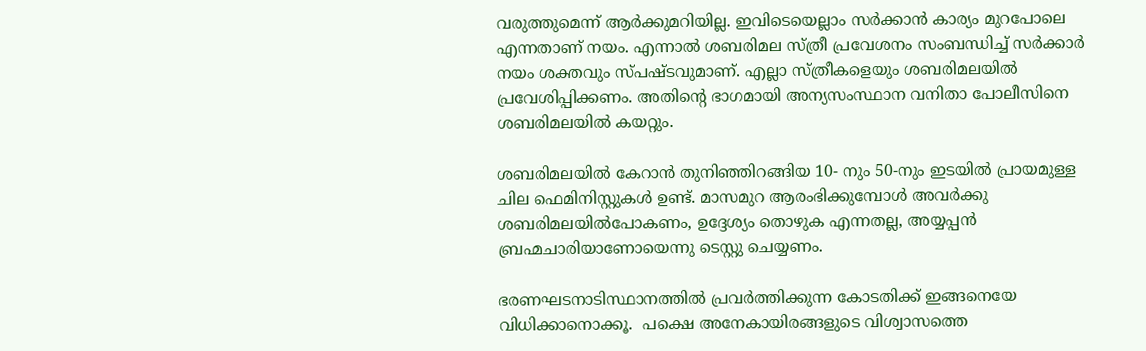വരുത്തുമെന്ന് ആര്‍ക്കുമറിയില്ല. ഇവിടെയെല്ലാം സര്‍ക്കാന്‍ കാര്യം മുറപോലെ എന്നതാണ് നയം. എന്നാല്‍ ശബരിമല സ്ത്രീ പ്രവേശനം സംബന്ധിച്ച് സര്‍ക്കാര്‍ നയം ശക്തവും സ്പഷ്ടവുമാണ്. എല്ലാ സ്ത്രീകളെയും ശബരിമലയില്‍ പ്രവേശിപ്പിക്കണം. അതിന്റെ ഭാഗമായി അന്യസംസ്ഥാന വനിതാ പോലീസിനെ ശബരിമലയില്‍ കയറ്റും.

ശബരിമലയില്‍ കേറാന്‍ തുനിഞ്ഞിറങ്ങിയ 10- നും 50-നും ഇടയില്‍ പ്രായമുള്ള ചില ഫെമിനിസ്റ്റുകള്‍ ഉണ്ട്. മാസമുറ ആരംഭിക്കുമ്പോള്‍ അവര്‍ക്കു ശബരിമലയില്‍പോകണം, ഉദ്ദേശ്യം തൊഴുക എന്നതല്ല, അയ്യപ്പന്‍ ബ്രഹ്മചാരിയാണോയെന്നു ടെസ്റ്റു ചെയ്യണം.

ഭരണഘടനാടിസ്ഥാനത്തില്‍ പ്രവര്‍ത്തിക്കുന്ന കോടതിക്ക് ഇങ്ങനെയേ വിധിക്കാനൊക്കൂ.  പക്ഷെ അനേകായിരങ്ങളുടെ വിശ്വാസത്തെ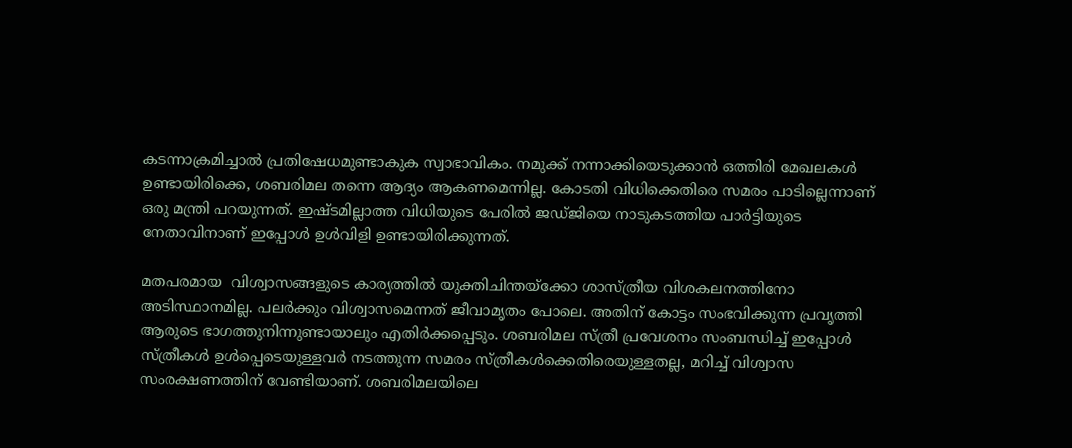കടന്നാക്രമിച്ചാല്‍ പ്രതിഷേധമുണ്ടാകുക സ്വാഭാവികം. നമുക്ക് നന്നാക്കിയെടുക്കാന്‍ ഒത്തിരി മേഖലകള്‍ ഉണ്ടായിരിക്കെ, ശബരിമല തന്നെ ആദ്യം ആകണമെന്നില്ല. കോടതി വിധിക്കെതിരെ സമരം പാടില്ലെന്നാണ് ഒരു മന്ത്രി പറയുന്നത്. ഇഷ്ടമില്ലാത്ത വിധിയുടെ പേരില്‍ ജഡ്ജിയെ നാടുകടത്തിയ പാര്‍ട്ടിയുടെ നേതാവിനാണ് ഇപ്പോള്‍ ഉള്‍വിളി ഉണ്ടായിരിക്കുന്നത്.

മതപരമായ  വിശ്വാസങ്ങളുടെ കാര്യത്തില്‍ യുക്തിചിന്തയ്‌ക്കോ ശാസ്ത്രീയ വിശകലനത്തിനോ അടിസ്ഥാനമില്ല. പലര്‍ക്കും വിശ്വാസമെന്നത് ജീവാമൃതം പോലെ. അതിന് കോട്ടം സംഭവിക്കുന്ന പ്രവൃത്തി ആരുടെ ഭാഗത്തുനിന്നുണ്ടായാലും എതിര്‍ക്കപ്പെടും. ശബരിമല സ്ത്രീ പ്രവേശനം സംബന്ധിച്ച് ഇപ്പോള്‍ സ്ത്രീകള്‍ ഉള്‍പ്പെടെയുള്ളവര്‍ നടത്തുന്ന സമരം സ്ത്രീകള്‍ക്കെതിരെയുള്ളതല്ല, മറിച്ച് വിശ്വാസ സംരക്ഷണത്തിന് വേണ്ടിയാണ്. ശബരിമലയിലെ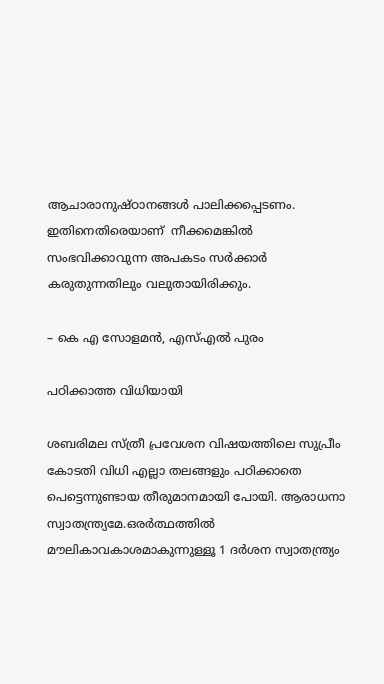ആചാരാനുഷ്ഠാനങ്ങള്‍ പാലിക്കപ്പെടണം. ഇതിനെതിരെയാണ്  നീക്കമെങ്കില്‍  സംഭവിക്കാവുന്ന അപകടം സര്‍ക്കാര്‍ കരുതുന്നതിലും വലുതായിരിക്കും.

– കെ എ സോളമന്‍, എസ്എല്‍ പുരം

പഠിക്കാത്ത വിധിയായി

ശബരിമല സ്ത്രീ പ്രവേശന വിഷയത്തിലെ സുപ്രീം കോടതി വിധി എല്ലാ തലങ്ങളും പഠിക്കാതെ പെട്ടെന്നുണ്ടായ തീരുമാനമായി പോയി. ആരാധനാ സ്വാതന്ത്ര്യമേ.ഒരര്‍ത്ഥത്തില്‍ മൗലികാവകാശമാകുന്നുള്ളൂ 1 ദര്‍ശന സ്വാതന്ത്ര്യം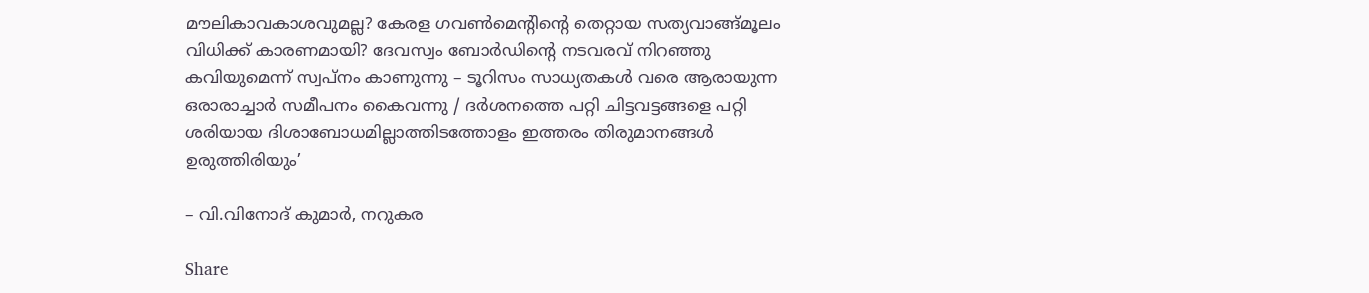മൗലികാവകാശവുമല്ല? കേരള ഗവണ്‍മെന്റിന്റെ തെറ്റായ സത്യവാങ്ങ്മൂലം വിധിക്ക് കാരണമായി? ദേവസ്വം ബോര്‍ഡിന്റെ നടവരവ് നിറഞ്ഞു കവിയുമെന്ന് സ്വപ്‌നം കാണുന്നു – ടൂറിസം സാധ്യതകള്‍ വരെ ആരായുന്ന ഒരാരാച്ചാര്‍ സമീപനം കൈവന്നു / ദര്‍ശനത്തെ പറ്റി ചിട്ടവട്ടങ്ങളെ പറ്റി ശരിയായ ദിശാബോധമില്ലാത്തിടത്തോളം ഇത്തരം തിരുമാനങ്ങള്‍ ഉരുത്തിരിയും’

– വി.വിനോദ് കുമാര്‍, നറുകര

Share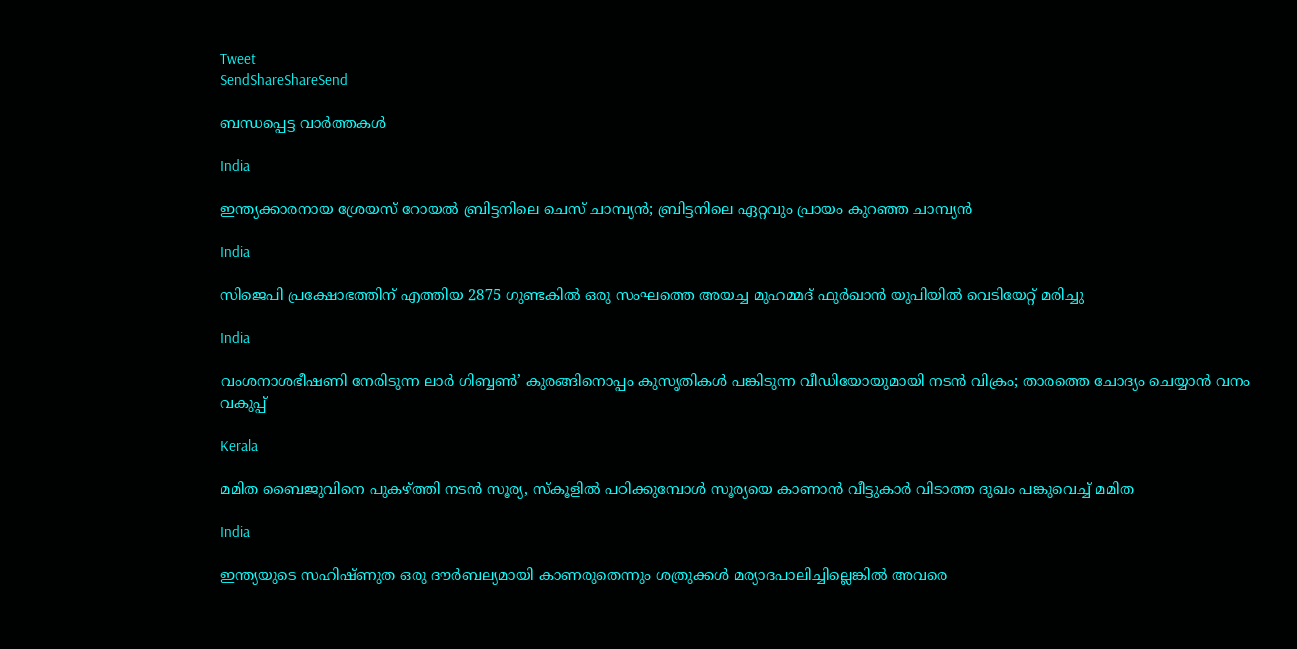Tweet
SendShareShareSend

ബന്ധപ്പെട്ട വാര്‍ത്തകള്‍

India

ഇന്ത്യക്കാരനായ ശ്രേയസ് റോയല്‍ ബ്രിട്ടനിലെ ചെസ് ചാമ്പ്യന്‍; ബ്രിട്ടനിലെ ഏറ്റവും പ്രായം കുറഞ്ഞ ചാമ്പ്യന്‍

India

സിജെപി പ്രക്ഷോഭത്തിന് എത്തിയ 2875 ഗുണ്ടകില്‍ ഒരു സംഘത്തെ അയച്ച മുഹമ്മദ് ഫുര്‍ഖാന്‍ യുപിയില്‍ വെടിയേറ്റ് മരിച്ചു

India

വംശനാശഭീഷണി നേരിടുന്ന ലാര്‍ ഗിബ്ബണ്‍’ കുരങ്ങിനൊപ്പം കുസൃതികള്‍ പങ്കിടുന്ന വീഡിയോയുമായി നടന്‍ വിക്രം; താരത്തെ ചോദ്യം ചെയ്യാന്‍ വനം വകുപ്പ്

Kerala

മമിത ബൈജുവിനെ പുകഴ്‌ത്തി നടന്‍ സൂര്യ, സ്കൂളില്‍ പഠിക്കുമ്പോള്‍ സൂര്യയെ കാണാന്‍ വീട്ടുകാര്‍ വിടാത്ത ദുഖം പങ്കുവെച്ച് മമിത

India

ഇന്ത്യയുടെ സഹിഷ്ണുത ഒരു ദൗര്‍ബല്യമായി കാണരുതെന്നും ശത്രുക്കള്‍ മര്യാദപാലിച്ചില്ലെങ്കില്‍ അവരെ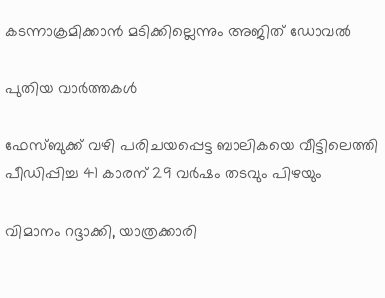കടന്നാക്രമിക്കാന്‍ മടിക്കില്ലെന്നും അജിത് ഡോവല്‍

പുതിയ വാര്‍ത്തകള്‍

ഫേസ്ബുക്ക് വഴി പരിചയപ്പെട്ട ബാലികയെ വീട്ടിലെത്തി പീഡിപ്പിച്ച 41 കാരന് 29 വര്‍ഷം തടവും പിഴയും

വിമാനം റദ്ദാക്കി, യാത്രക്കാരി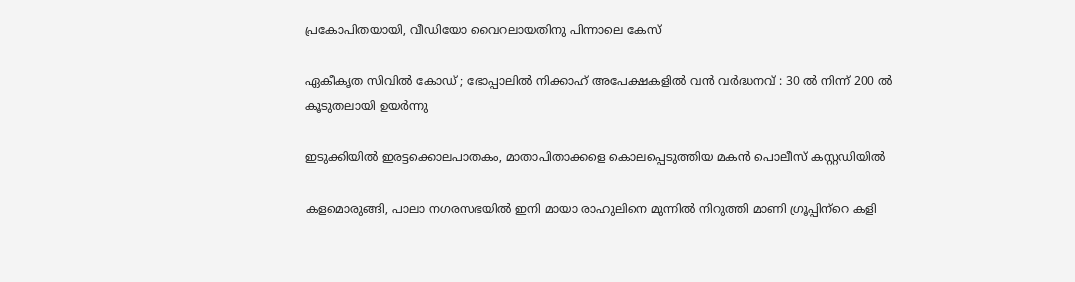പ്രകോപിതയായി, വീഡിയോ വൈറലായതിനു പിന്നാലെ കേസ്

ഏകീകൃത സിവിൽ കോഡ് ; ഭോപ്പാലിൽ നിക്കാഹ് അപേക്ഷകളിൽ വൻ വർദ്ധനവ് : 30 ൽ നിന്ന് 200 ൽ കൂടുതലായി ഉയർന്നു

ഇടുക്കിയില്‍ ഇരട്ടക്കൊലപാതകം, മാതാപിതാക്കളെ കൊലപ്പെടുത്തിയ മകന്‍ പൊലീസ് കസ്റ്റഡിയില്‍

കളമൊരുങ്ങി, പാലാ നഗരസഭയില്‍ ഇനി മായാ രാഹുലിനെ മുന്നില്‍ നിറുത്തി മാണി ഗ്രൂപ്പിന്‌റെ കളി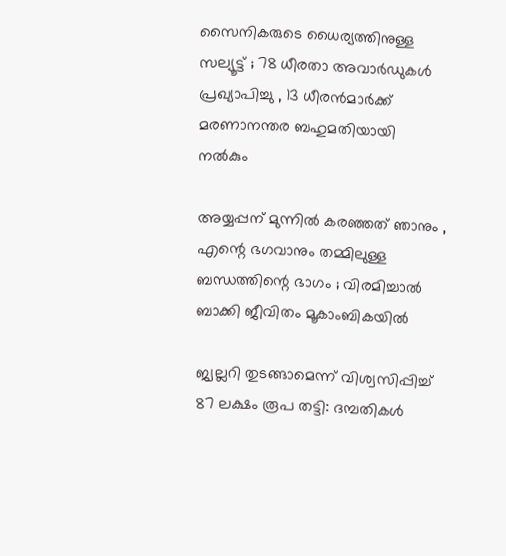സൈനികരുടെ ധൈര്യത്തിനുള്ള സല്യൂട്ട് ; 78 ധീരതാ അവാർഡുകൾ പ്രഖ്യാപിച്ചു , 13 ധീരൻമാർക്ക് മരണാനന്തര ബഹുമതിയായി നൽകും

അയ്യപ്പന് മുന്നിൽ കരഞ്ഞത് ഞാനും , എന്റെ ഭഗവാനും തമ്മിലുള്ള ബന്ധത്തിന്റെ ഭാഗം ; വിരമിച്ചാൽ ബാക്കി ജീവിതം മൂകാംബികയിൽ

ജ്വല്ലറി തുടങ്ങാമെന്ന് വിശ്വസിപ്പിച്ച് 87 ലക്ഷം രൂപ തട്ടി: ദമ്പതികള്‍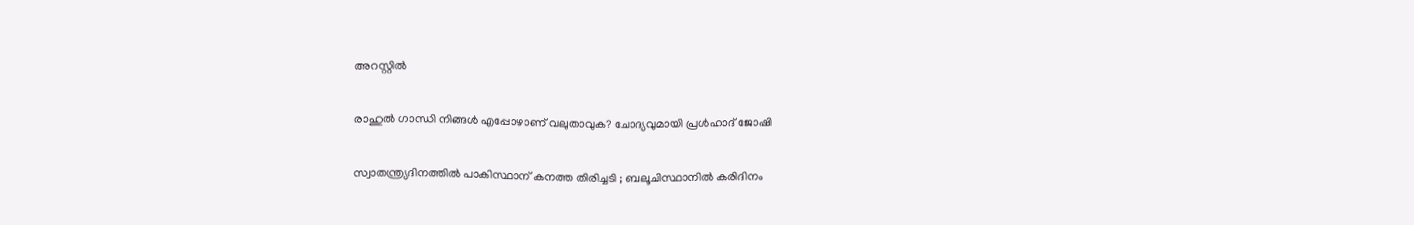അറസ്റ്റില്‍

രാഹുല്‍ ഗാന്ധി നിങ്ങള്‍ എപ്പോഴാണ് വലുതാവുക? ചോദ്യവുമായി പ്രള്‍ഹാദ് ജോഷി

സ്വാതന്ത്ര്യദിനത്തിൽ പാകിസ്ഥാന് കനത്ത തിരിച്ചടി ; ബലൂചിസ്ഥാനിൽ കരിദിനം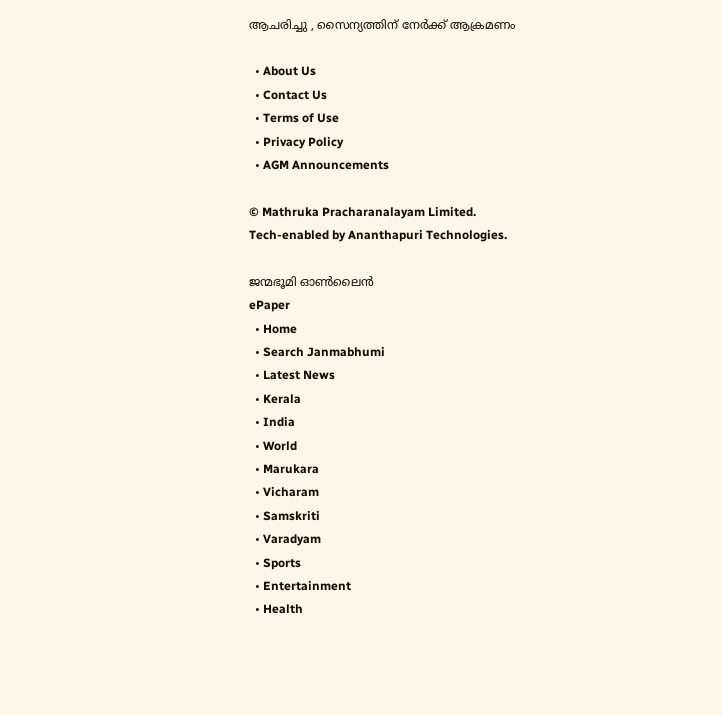ആചരിച്ചു , സൈന്യത്തിന് നേർക്ക് ആക്രമണം

  • About Us
  • Contact Us
  • Terms of Use
  • Privacy Policy
  • AGM Announcements

© Mathruka Pracharanalayam Limited.
Tech-enabled by Ananthapuri Technologies.

ജന്മഭൂമി ഓണ്‍ലൈന്‍
ePaper
  • Home
  • Search Janmabhumi
  • Latest News
  • Kerala
  • India
  • World
  • Marukara
  • Vicharam
  • Samskriti
  • Varadyam
  • Sports
  • Entertainment
  • Health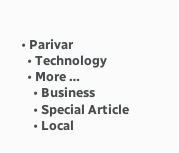• Parivar
  • Technology
  • More …
    • Business
    • Special Article
    • Local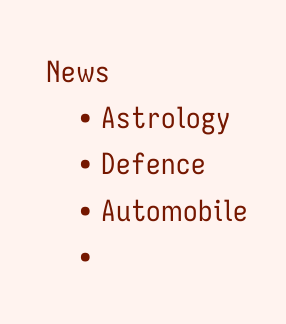News
    • Astrology
    • Defence
    • Automobile
    •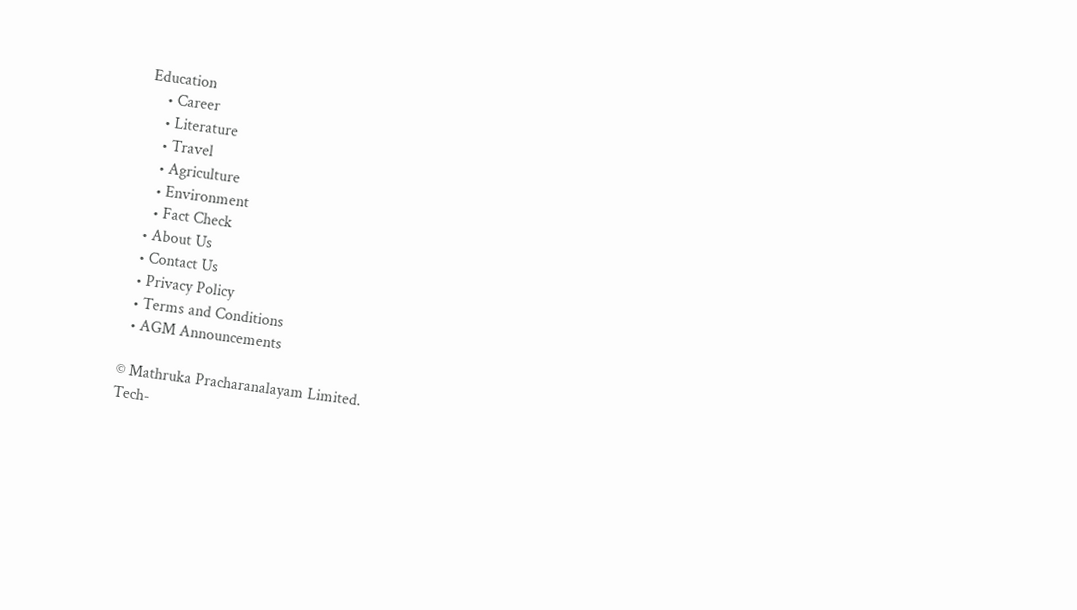Education
    • Career
    • Literature
    • Travel
    • Agriculture
    • Environment
    • Fact Check
  • About Us
  • Contact Us
  • Privacy Policy
  • Terms and Conditions
  • AGM Announcements

© Mathruka Pracharanalayam Limited.
Tech-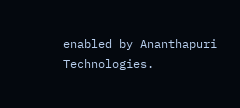enabled by Ananthapuri Technologies.